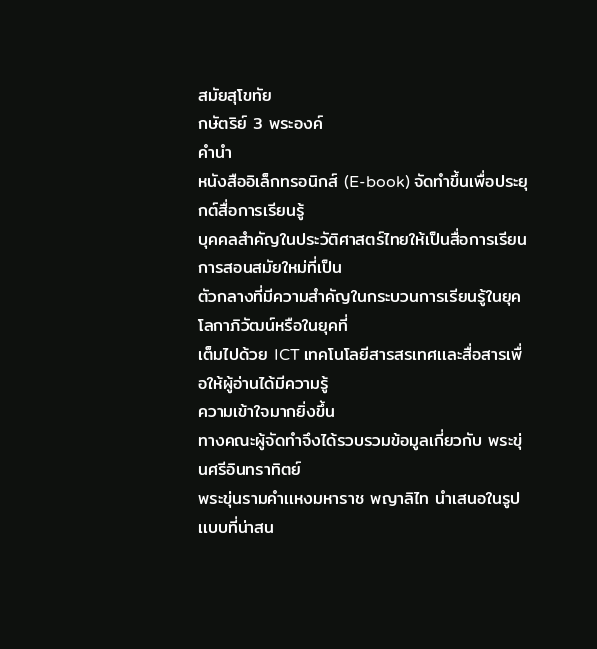สมัยสุโขทัย
กษัตริย์ 3 พระองค์
คำนำ
หนังสืออิเล็กทรอนิกส์ (E-book) จัดทำขึ้นเพื่อประยุกต์สื่อการเรียนรู้
บุคคลสำคัญในประวัติศาสตร์ไทยให้เป็นสื่อการเรียนการสอนสมัยใหม่ที่เป็น
ตัวกลางที่มีความสำคัญในกระบวนการเรียนรู้ในยุคโลกาภิวัฒน์หรือในยุคที่
เต็มไปด้วย ICT เทคโนโลยีสารสรเทศเเละสื่อสารเพื่อให้ผู้อ่านได้มีความรู้
ความเข้าใจมากยิ่งขึ้น
ทางคณะผู้จัดทำจึงได้รวบรวมข้อมูลเกี่ยวกับ พระขุ่นศรีอินทราทิตย์
พระขุ่นรามคำเเหงมหาราช พญาลิไท นำเสนอในรูปเเบบที่น่าสน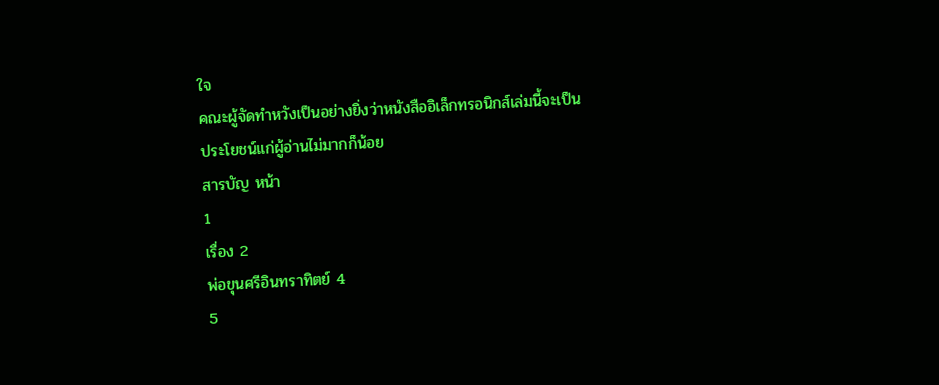ใจ
คณะผู้จัดทำหวังเป็นอย่างยิ่งว่าหนังสืออิเล็กทรอนิกส์เล่มนี้จะเป็น
ประโยชน์เเก่ผู้อ่านไม่มากก็น้อย
สารบัญ หน้า
1
เรื่อง 2
พ่อขุนศรีอินทราทิตย์ 4
5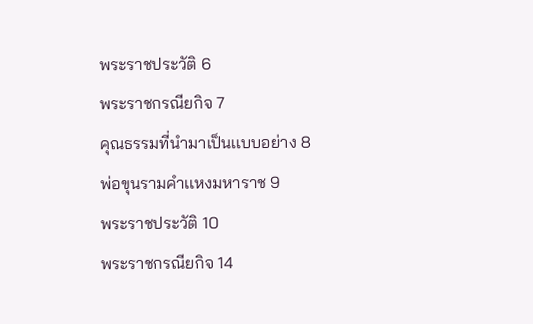พระราชประวัติ 6
พระราชกรณียกิจ 7
คุณธรรมที่นำมาเป็นเเบบอย่าง 8
พ่อขุนรามคำเเหงมหาราช 9
พระราชประวัติ 10
พระราชกรณียกิจ 14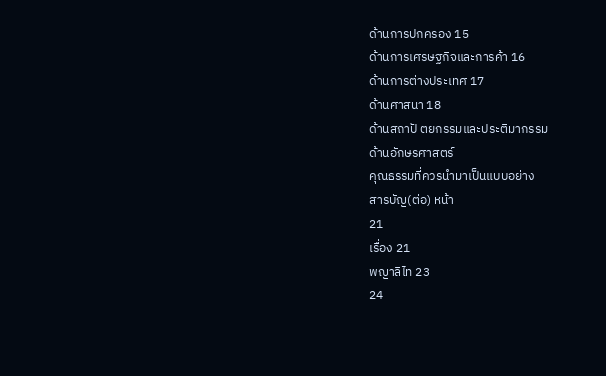ด้านการปกครอง 15
ด้านการเศรษฐกิจและการค้า 16
ด้านการต่างประเทศ 17
ด้านศาสนา 18
ด้านสถาปั ตยกรรมและประติมากรรม
ด้านอักษรศาสตร์
คุณธรรมที่ควรนำมาเป็นแบบอย่าง
สารบัญ(ต่อ) หน้า
21
เรื่อง 21
พญาลิไท 23
24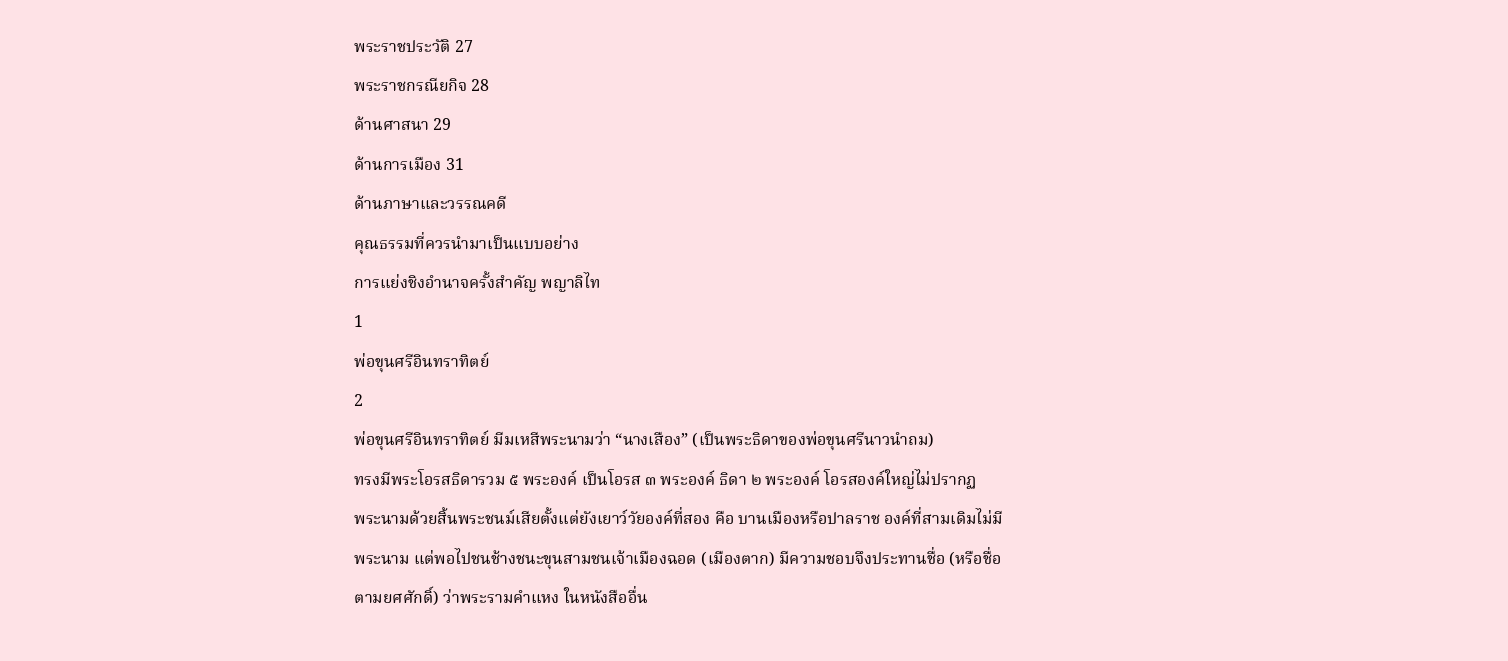พระราชประวัติ 27
พระราชกรณียกิจ 28
ด้านศาสนา 29
ด้านการเมือง 31
ด้านภาษาและวรรณคดี
คุณธรรมที่ควรนำมาเป็นแบบอย่าง
การแย่งชิงอำนาจครั้งสำคัญ พญาลิไท
1
พ่อขุนศรีอินทราทิตย์
2
พ่อขุนศรีอินทราทิตย์ มีมเหสีพระนามว่า “นางเสือง” (เป็นพระธิดาของพ่อขุนศรีนาวนำถม)
ทรงมีพระโอรสธิดารวม ๕ พระองค์ เป็นโอรส ๓ พระองค์ ธิดา ๒ พระองค์ โอรสองค์ใหญ่ไม่ปรากฏ
พระนามด้วยสิ้นพระชนม์เสียตั้งแต่ยังเยาว์วัยองค์ที่สอง คือ บานเมืองหรือปาลราช องค์ที่สามเดิมไม่มี
พระนาม แต่พอไปชนช้างชนะขุนสามชนเจ้าเมืองฉอด (เมืองตาก) มีความชอบจึงประทานชื่อ (หรือชื่อ
ตามยศศักดิ์) ว่าพระรามคำแหง ในหนังสืออื่น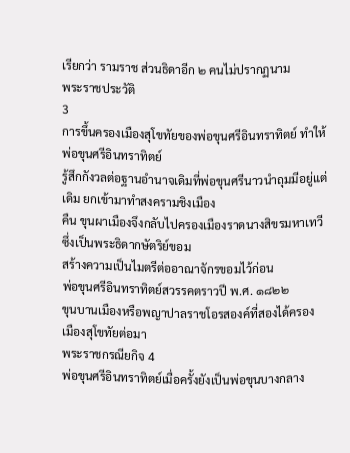เรียกว่า รามราช ส่วนธิดาอีก ๒ คนไม่ปรากฏนาม
พระราชประวัติ
3
การขึ้นครองเมืองสุโขทัยของพ่อขุนศรีอินทราทิตย์ ทำให้พ่อขุนศรีอินทราทิตย์
รู้สึกกังวลต่อฐานอำนาจเดิมที่พ่อขุนศรีนาวนำถุมมีอยู่แต่เดิม ยกเข้ามาทำสงครามชิงเมือง
คืน ขุนผาเมืองจึงกลับไปครองเมืองราดนางสิขรมหาเทวีซึ่งเป็นพระธิดากษัตริย์ขอม
สร้างความเป็นไมตรีต่ออาณาจักรขอมไว้ก่อน
พ่อขุนศรีอินทราทิตย์สวรรคตราวปี พ.ศ. ๑๘๒๒
ขุนบานเมืองหรือพญาปาลราชโอรสองค์ที่สองได้ครอง
เมืองสุโขทัยต่อมา
พระราชกรณียกิจ 4
พ่อขุนศรีอินทราทิตย์เมื่อครั้งยังเป็นพ่อขุนบางกลาง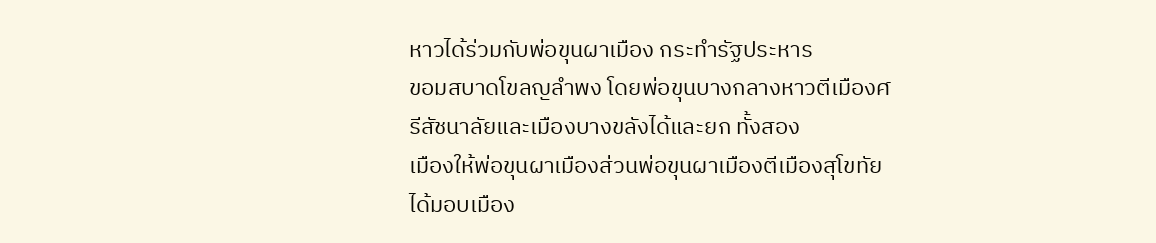หาวได้ร่วมกับพ่อขุนผาเมือง กระทำรัฐประหาร
ขอมสบาดโขลญลำพง โดยพ่อขุนบางกลางหาวตีเมืองศรีสัชนาลัยและเมืองบางขลังได้และยก ทั้งสอง
เมืองให้พ่อขุนผาเมืองส่วนพ่อขุนผาเมืองตีเมืองสุโขทัยได้มอบเมือง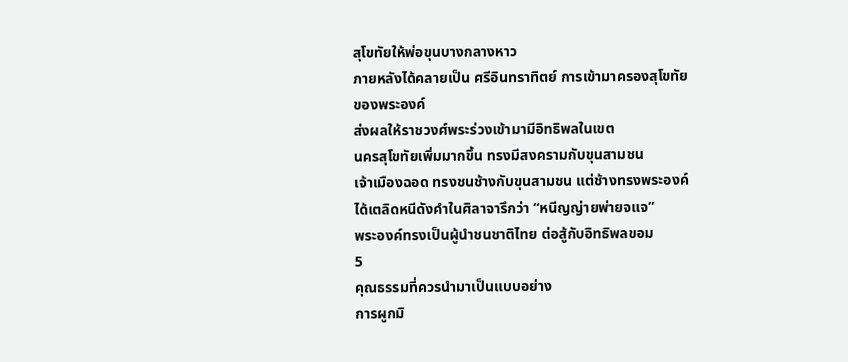สุโขทัยให้พ่อขุนบางกลางหาว
ภายหลังได้คลายเป็น ศรีอินทราทิตย์ การเข้ามาครองสุโขทัยของพระองค์
ส่งผลให้ราชวงศ์พระร่วงเข้ามามีอิทธิพลในเขต
นครสุโขทัยเพิ่มมากขึ้น ทรงมีสงครามกับขุนสามชน
เจ้าเมืองฉอด ทรงชนช้างกับขุนสามชน แต่ช้างทรงพระองค์
ได้เตลิดหนีดังคำในศิลาจารึกว่า “หนีญญ่ายพ่ายจแจ”
พระองค์ทรงเป็นผู้นำชนชาติไทย ต่อสู้กับอิทธิพลขอม
5
คุณธรรมที่ควรนำมาเป็นแบบอย่าง
การผูกมิ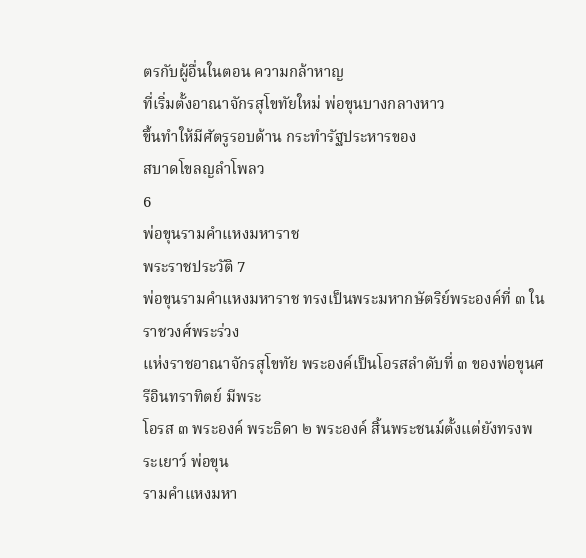ตรกับผู้อื่นในตอน ความกล้าหาญ
ที่เริ่มตั้งอาณาจักรสุโขทัยใหม่ พ่อขุนบางกลางหาว
ขึ้นทำให้มีศัตรูรอบด้าน กระทำรัฐประหารของ
สบาดโขลญลำโพลว
6
พ่อขุนรามคำแหงมหาราช
พระราชประวัติ 7
พ่อขุนรามคำแหงมหาราช ทรงเป็นพระมหากษัตริย์พระองค์ที่ ๓ ในราชวงศ์พระร่วง
แห่งราชอาณาจักรสุโขทัย พระองค์เป็นโอรสลำดับที่ ๓ ของพ่อขุนศรีอินทราทิตย์ มีพระ
โอรส ๓ พระองค์ พระธิดา ๒ พระองค์ สิ้นพระชนม์ตั้งแต่ยังทรงพระเยาว์ พ่อขุน
รามคำแหงมหา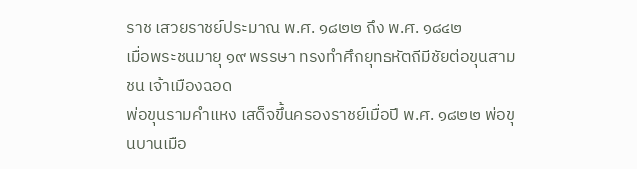ราช เสวยราชย์ประมาณ พ.ศ. ๑๘๒๒ ถึง พ.ศ. ๑๘๔๒
เมื่อพระชนมายุ ๑๙ พรรษา ทรงทำศึกยุทธหัตถีมีชัยต่อขุนสามชน เจ้าเมืองฉอด
พ่อขุนรามคำแหง เสด็จขึ้นครองราชย์เมื่อปี พ.ศ. ๑๘๒๒ พ่อขุนบานเมือ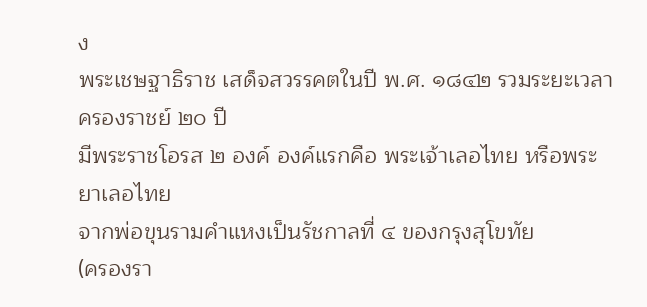ง
พระเชษฐาธิราช เสด็จสวรรคตในปี พ.ศ. ๑๘๔๒ รวมระยะเวลาครองราชย์ ๒๐ ปี
มีพระราชโอรส ๒ องค์ องค์แรกคือ พระเจ้าเลอไทย หรือพระยาเลอไทย
จากพ่อขุนรามคำแหงเป็นรัชกาลที่ ๔ ของกรุงสุโขทัย
(ครองรา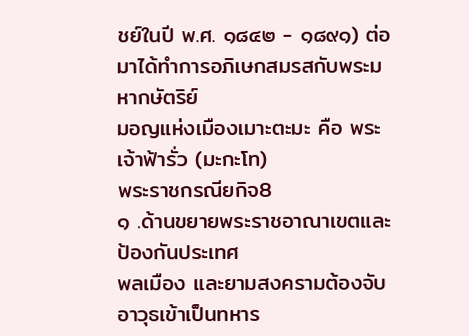ชย์ในปี พ.ศ. ๑๘๔๒ - ๑๘๙๑) ต่อมาได้ทำการอภิเษกสมรสกับพระมหากษัตริย์
มอญแห่งเมืองเมาะตะมะ คือ พระเจ้าฟ้ารั่ว (มะกะโท)
พระราชกรณียกิจ8
๑ .ด้านขยายพระราชอาณาเขตและป้องกันประเทศ
พลเมือง และยามสงครามต้องจับอาวุธเข้าเป็นทหาร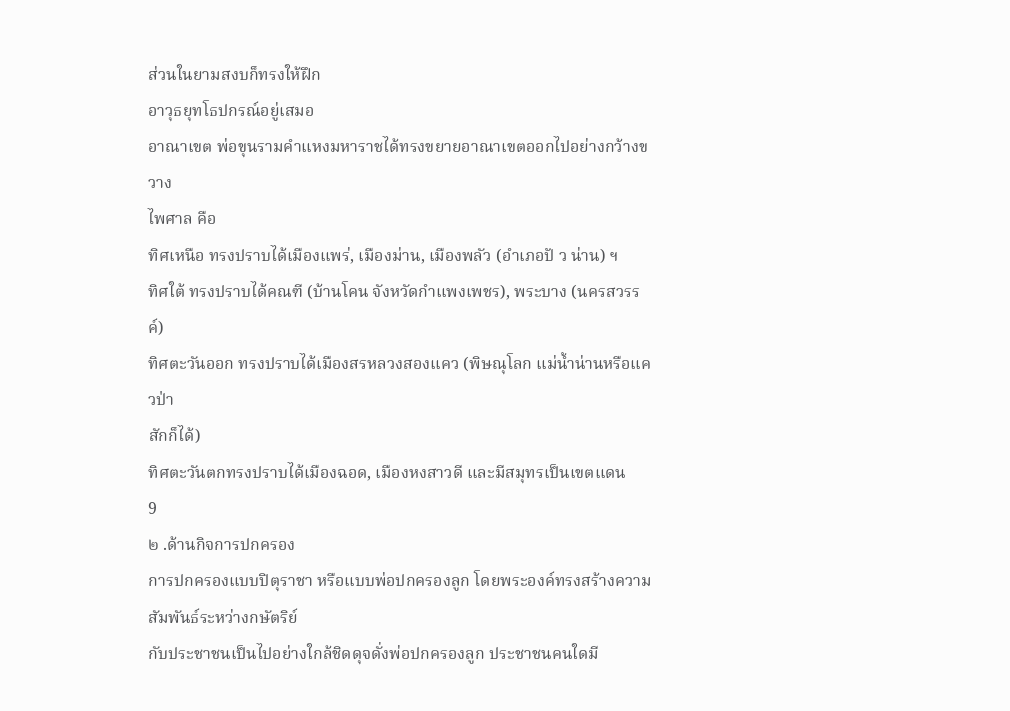ส่วนในยามสงบก็ทรงให้ฝึก
อาวุธยุทโธปกรณ์อยู่เสมอ
อาณาเขต พ่อขุนรามคำแหงมหาราชได้ทรงขยายอาณาเขตออกไปอย่างกว้างขวาง
ไพศาล คือ
ทิศเหนือ ทรงปราบได้เมืองแพร่, เมืองม่าน, เมืองพลัว (อำเภอปั ว น่าน) ฯ
ทิศใต้ ทรงปราบได้คณฑี (บ้านโคน จังหวัดกำแพงเพชร), พระบาง (นครสวรรค์)
ทิศตะวันออก ทรงปราบได้เมืองสรหลวงสองแคว (พิษณุโลก แม่น้ำน่านหรือแควป่า
สักก็ได้)
ทิศตะวันตกทรงปราบได้เมืองฉอด, เมืองหงสาวดี และมีสมุทรเป็นเขตแดน
9
๒ .ด้านกิจการปกครอง
การปกครองแบบปิตุราชา หรือแบบพ่อปกครองลูก โดยพระองค์ทรงสร้างความสัมพันธ์ระหว่างกษัตริย์
กับประชาชนเป็นไปอย่างใกล้ชิดดุจดั่งพ่อปกครองลูก ประชาชนคนใดมี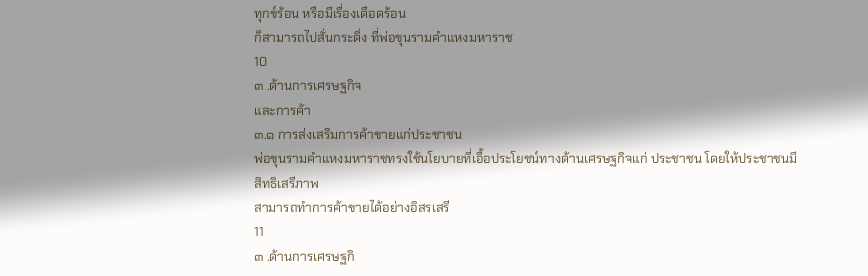ทุกข์ร้อน หรือมีเรื่องเดือดร้อน
ก็สามารถไปสั่นกระดิ่ง ที่พ่อขุนรามคำแหงมหาราช
10
๓ .ด้านการเศรษฐกิจ
และการค้า
๓.๑ การส่งเสริมการค้าขายแก่ประชาชน
พ่อขุนรามคำแหงมหาราชทรงใช้นโยบายที่เอื้อประโยชน์ทางด้านเศรษฐกิจแก่ ประชาชน โดยให้ประชาชนมีสิทธิเสรีภาพ
สามารถทำการค้าขายได้อย่างอิสรเสรี
11
๓ .ด้านการเศรษฐกิ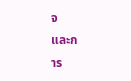จ
และก
าร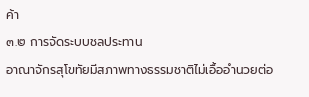ค้า
๓.๒ การจัดระบบชลประทาน
อาณาจักรสุโขทัยมีสภาพทางธรรมชาติไม่เอื้ออำนวยต่อ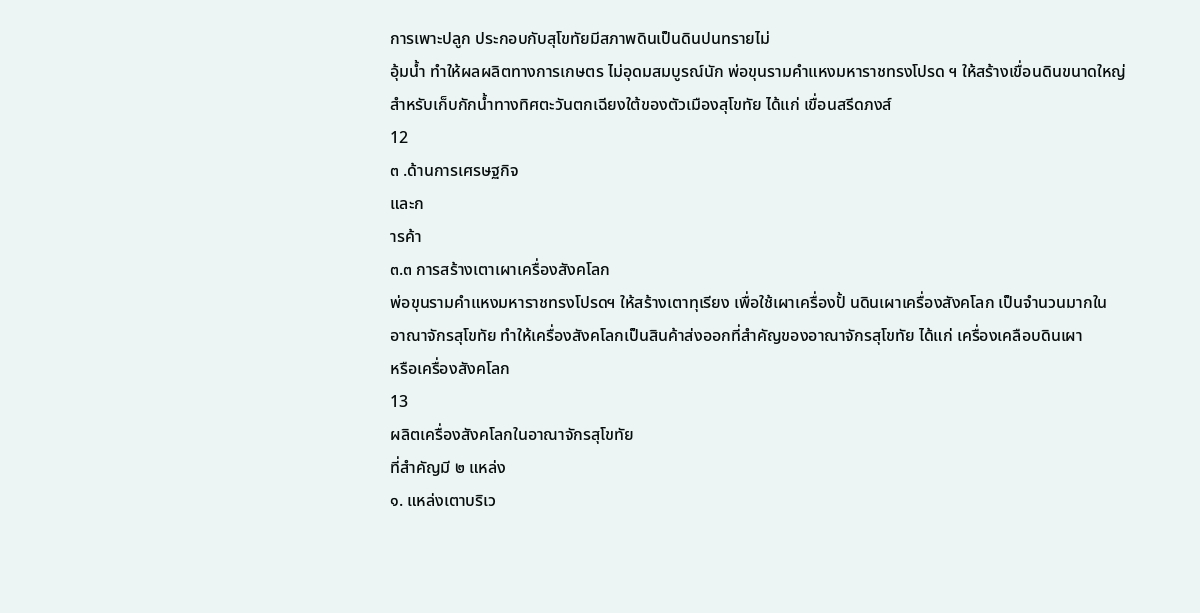การเพาะปลูก ประกอบกับสุโขทัยมีสภาพดินเป็นดินปนทรายไม่
อุ้มน้ำ ทำให้ผลผลิตทางการเกษตร ไม่อุดมสมบูรณ์นัก พ่อขุนรามคำแหงมหาราชทรงโปรด ฯ ให้สร้างเขื่อนดินขนาดใหญ่
สำหรับเก็บกักน้ำทางทิศตะวันตกเฉียงใต้ของตัวเมืองสุโขทัย ได้แก่ เขื่อนสรีดภงส์
12
๓ .ด้านการเศรษฐกิจ
และก
ารค้า
๓.๓ การสร้างเตาเผาเครื่องสังคโลก
พ่อขุนรามคำแหงมหาราชทรงโปรดฯ ให้สร้างเตาทุเรียง เพื่อใช้เผาเครื่องปั้ นดินเผาเครื่องสังคโลก เป็นจำนวนมากใน
อาณาจักรสุโขทัย ทำให้เครื่องสังคโลกเป็นสินค้าส่งออกที่สำคัญของอาณาจักรสุโขทัย ได้แก่ เครื่องเคลือบดินเผา
หรือเครื่องสังคโลก
13
ผลิตเครื่องสังคโลกในอาณาจักรสุโขทัย
ที่สำคัญมี ๒ แหล่ง
๑. แหล่งเตาบริเว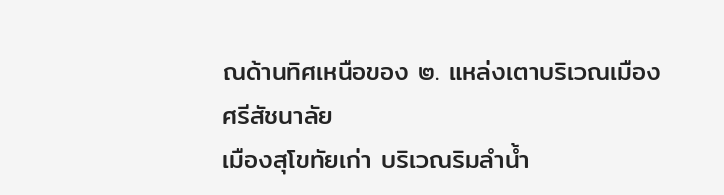ณด้านทิศเหนือของ ๒. แหล่งเตาบริเวณเมืองศรีสัชนาลัย
เมืองสุโขทัยเก่า บริเวณริมลำน้ำ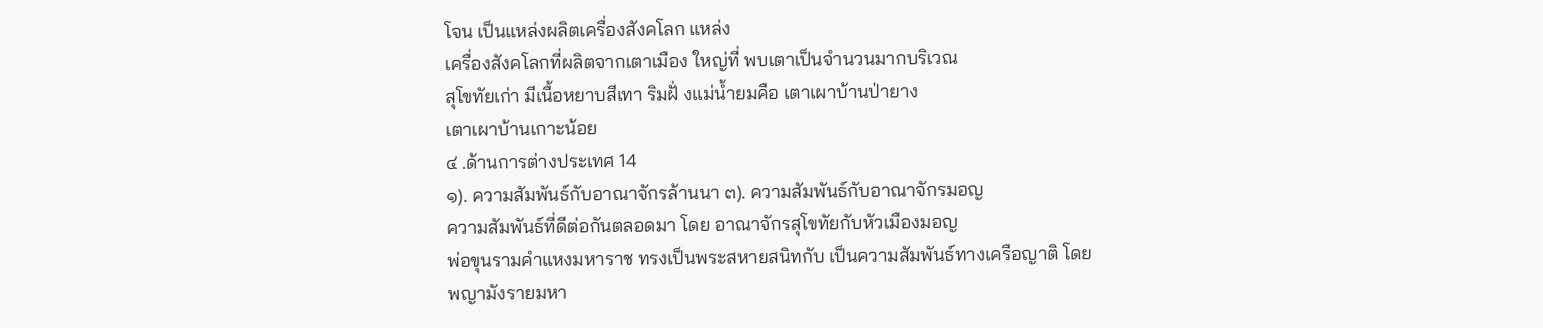โจน เป็นแหล่งผลิตเครื่องสังคโลก แหล่ง
เครื่องสังคโลกที่ผลิตจากเตาเมือง ใหญ่ที่ พบเตาเป็นจำนวนมากบริเวณ
สุโขทัยเก่า มีเนื้อหยาบสีเทา ริมฝั่ งแม่น้ำยมคือ เตาเผาบ้านป่ายาง
เตาเผาบ้านเกาะน้อย
๔ .ด้านการต่างประเทศ 14
๑). ความสัมพันธ์กับอาณาจักรล้านนา ๓). ความสัมพันธ์กับอาณาจักรมอญ
ความสัมพันธ์ที่ดีต่อกันตลอดมา โดย อาณาจักรสุโขทัยกับหัวเมืองมอญ
พ่อขุนรามคำแหงมหาราช ทรงเป็นพระสหายสนิทกับ เป็นความสัมพันธ์ทางเครือญาติ โดย
พญามังรายมหา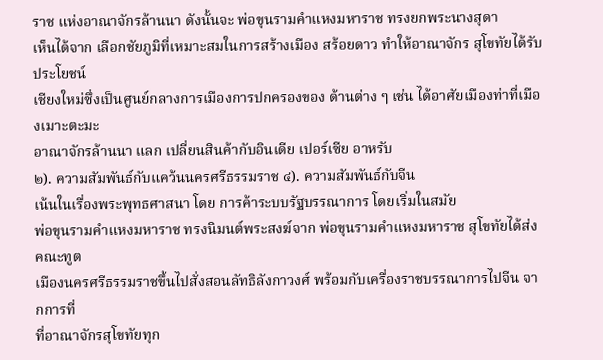ราช แห่งอาณาจักรล้านนา ดังนั้นจะ พ่อขุนรามคำแหงมหาราช ทรงยกพระนางสุดา
เห็นได้จาก เลือกชัยภูมิที่เหมาะสมในการสร้างเมือง สร้อยดาว ทำให้อาณาจักร สุโขทัยได้รับประโยชน์
เชียงใหม่ซึ่งเป็นศูนย์กลางการเมืองการปกครองของ ด้านต่าง ๆ เช่น ได้อาศัยเมืองท่าที่เมืองเมาะตะมะ
อาณาจักรล้านนา แลก เปลี่ยนสินค้ากับอินเดีย เปอร์เซีย อาหรับ
๒). ความสัมพันธ์กับแคว้นนครศรีธรรมราช ๔). ความสัมพันธ์กับจีน
เน้นในเรื่องพระพุทธศาสนา โดย การค้าระบบรัฐบรรณาการ โดยเริ่มในสมัย
พ่อขุนรามคำแหงมหาราช ทรงนิมนต์พระสงฆ์จาก พ่อขุนรามคำแหงมหาราช สุโขทัยได้ส่ง คณะทูต
เมืองนครศรีธรรมราชขึ้นไปสั่งสอนลัทธิลังกาวงศ์ พร้อมกับเครื่องราชบรรณาการไปจีน จากการที่
ที่อาณาจักรสุโขทัยทุก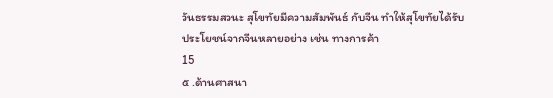วันธรรมสวนะ สุโขทัยมีความสัมพันธ์ กับจีน ทำให้สุโขทัยได้รับ
ประโยชน์จากจีนหลายอย่าง เช่น ทางการค้า
15
๕ .ด้านศาสนา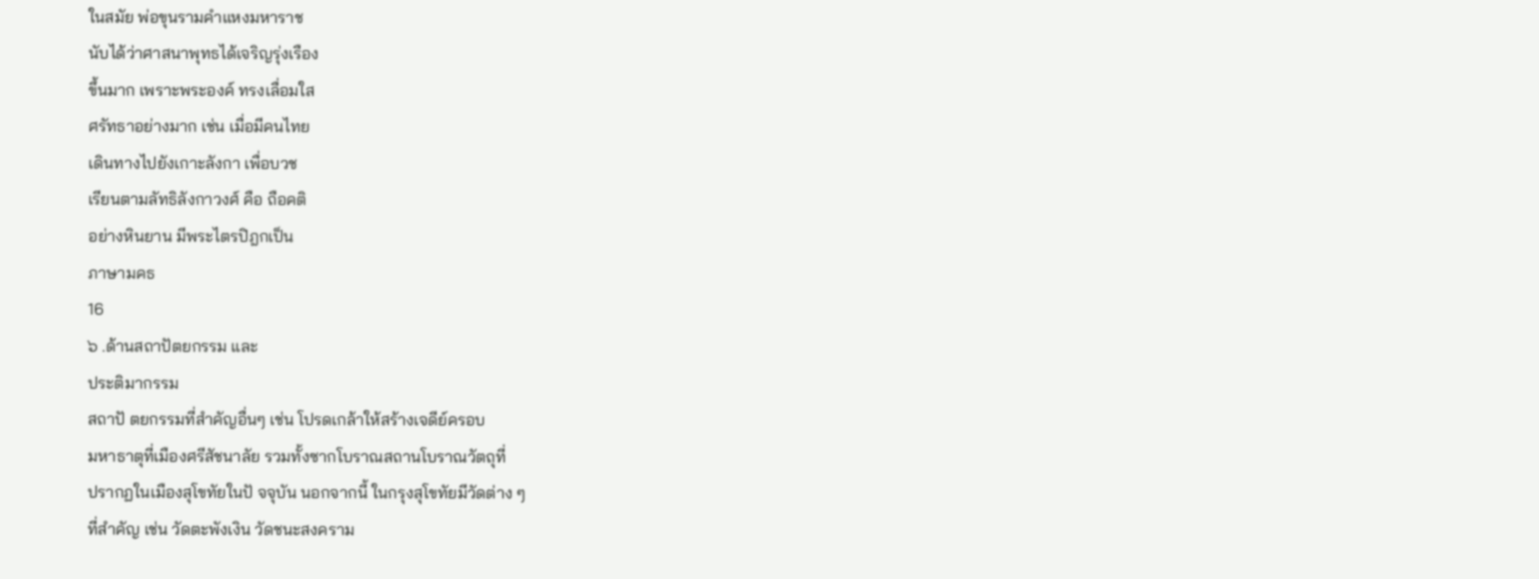ในสมัย พ่อขุนรามคำแหงมหาราช
นับได้ว่าศาสนาพุทธได้เจริญรุ่งเรือง
ขึ้นมาก เพราะพระองค์ ทรงเลื่อมใส
ศรัทธาอย่างมาก เช่น เมื่อมีคนไทย
เดินทางไปยังเกาะลังกา เพื่อบวช
เรียนตามลัทธิลังกาวงศ์ คือ ถือคติ
อย่างหินยาน มีพระไตรปิฎกเป็น
ภาษามคธ
16
๖ .ด้านสถาปัตยกรรม และ
ประติมากรรม
สถาปั ตยกรรมที่สำคัญอื่นๆ เช่น โปรดเกล้าให้สร้างเจดีย์ครอบ
มหาธาตุที่เมืองศรีสัชนาลัย รวมทั้งซากโบราณสถานโบราณวัตถุที่
ปรากฏในเมืองสุโขทัยในปั จจุบัน นอกจากนี้ ในกรุงสุโขทัยมีวัดต่าง ๆ
ที่สำคัญ เช่น วัดตะพังเงิน วัดชนะสงคราม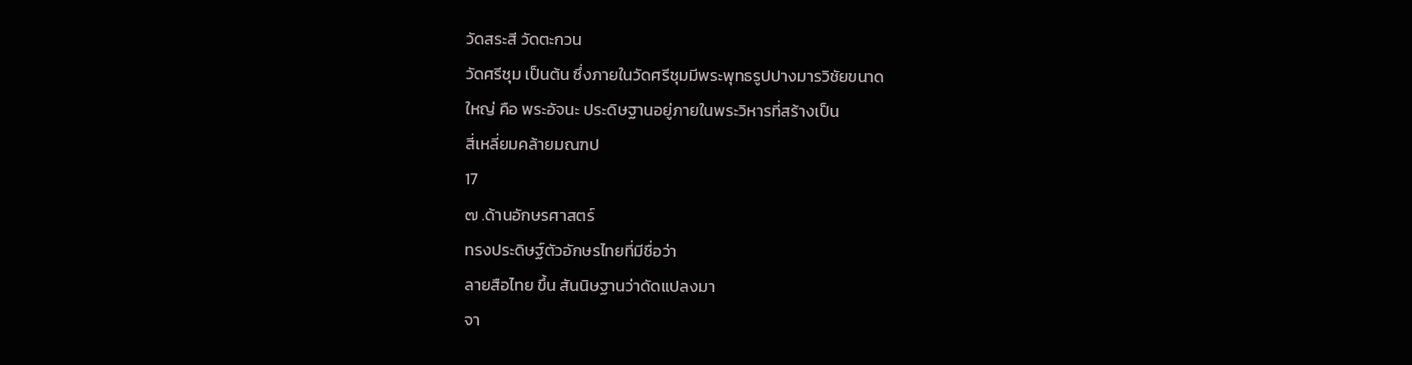วัดสระสี วัดตะกวน
วัดศรีชุม เป็นต้น ซึ่งภายในวัดศรีชุมมีพระพุทธรูปปางมารวิชัยขนาด
ใหญ่ คือ พระอัจนะ ประดิษฐานอยู่ภายในพระวิหารที่สร้างเป็น
สี่เหลี่ยมคล้ายมณฑป
17
๗ .ด้านอักษรศาสตร์
ทรงประดิษฐ์ตัวอักษรไทยที่มีชื่อว่า
ลายสือไทย ขึ้น สันนิษฐานว่าดัดแปลงมา
จา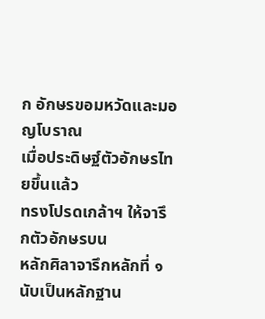ก อักษรขอมหวัดและมอญโบราณ
เมื่อประดิษฐ์ตัวอักษรไทยขึ้นแล้ว
ทรงโปรดเกล้าฯ ให้จารึกตัวอักษรบน
หลักศิลาจารึกหลักที่ ๑ นับเป็นหลักฐาน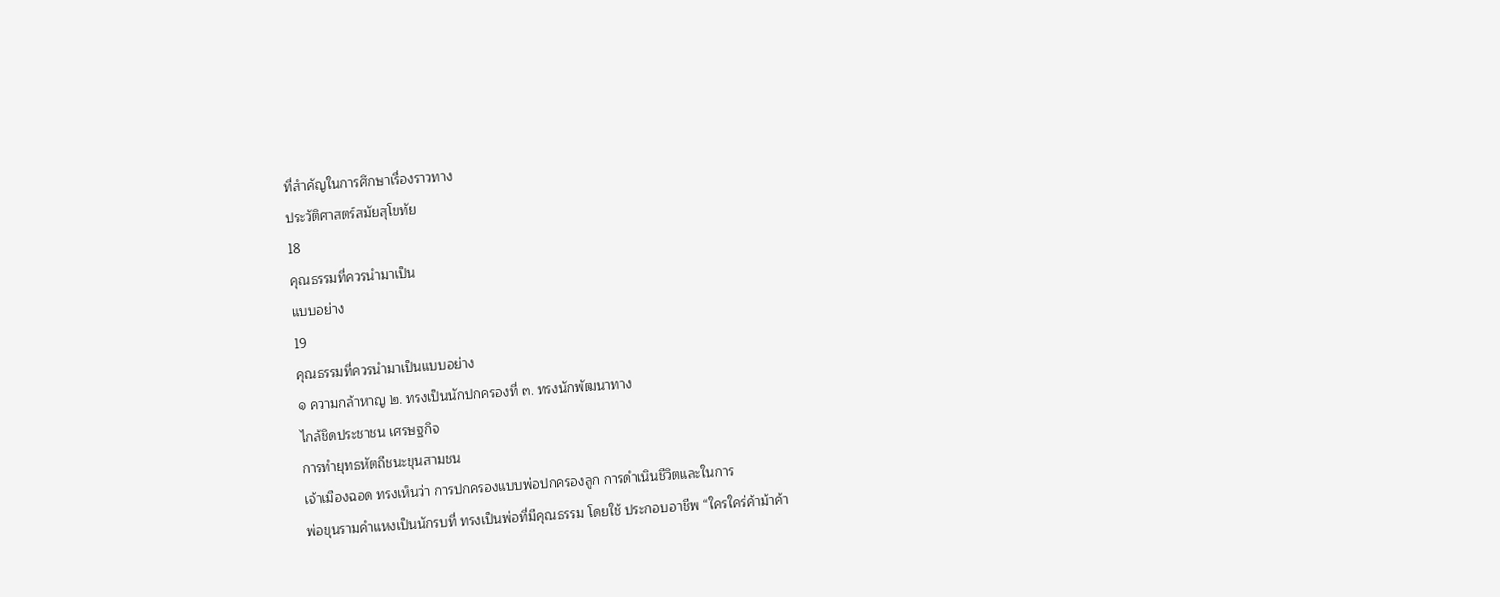ที่สำคัญในการศึกษาเรื่องราวทาง
ประวัติศาสตร์สมัยสุโขทัย
18
คุณธรรมที่ควรนำมาเป็น
แบบอย่าง
19
คุณธรรมที่ควรนำมาเป็นแบบอย่าง
๑ ความกล้าหาญ ๒. ทรงเป็นนักปกครองที่ ๓. ทรงนักพัฒนาทาง
ไกล้ชิดประชาชน เศรษฐกิจ
การทำยุทธหัตถีชนะขุนสามชน
เจ้าเมืองฉอด ทรงเห็นว่า การปกครองแบบพ่อปกครองลูก การดำเนินชีวิตและในการ
พ่อขุนรามคำแหงเป็นนักรบที่ ทรงเป็นพ่อที่มีคุณธรรม โดยใช้ ประกอบอาชีพ “ใครใคร่ค้าม้าค้า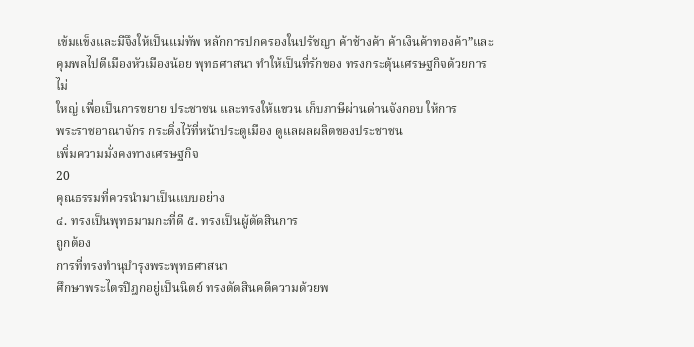เข้มแข็งและมีจึงให้เป็นแม่ทัพ หลักการปกครองในปรัชญา ค้าช้างค้า ค้าเงินค้าทองค้า”และ
คุมพลไปตีเมืองหัวเมืองน้อย พุทธศาสนา ทำให้เป็นที่รักของ ทรงกระตุ้นเศรษฐกิจด้วยการไม่
ใหญ่ เพื่อเป็นการขยาย ประชาชน และทรงให้แขวน เก็บภาษีผ่านด่านจังกอบ ให้การ
พระราชอาณาจักร กระดิ่งไว้ที่หน้าประตูเมือง ดูแลผลผลิตของประชาชน
เพิ่มความมั่งคงทางเศรษฐกิจ
20
คุณธรรมที่ควรนำมาเป็นเเบบอย่าง
๔. ทรงเป็นพุทธมามกะที่ดี ๕. ทรงเป็นผู้ตัดสินการ
ถูกต้อง
การที่ทรงทำนุบำรุงพระพุทธศาสนา
ศึกษาพระไตรปิฎกอยู่เป็นนิตย์ ทรงตัดสินคดีความด้วยพ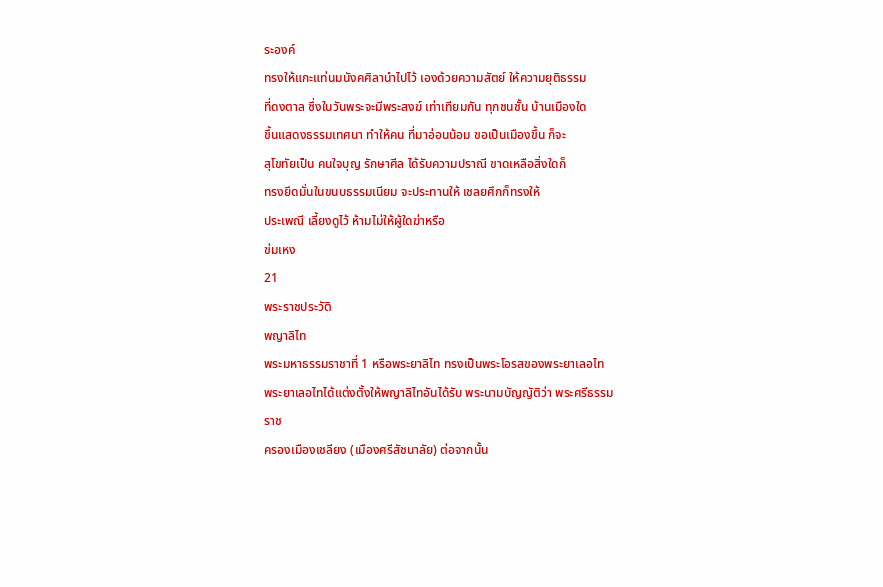ระองค์
ทรงให้แกะแท่นมนังคศิลานำไปไว้ เองด้วยความสัตย์ ให้ความยุติธรรม
ที่ดงตาล ซึ่งในวันพระจะมีพระสงฆ์ เท่าเทียมกัน ทุกชนชั้น บ้านเมืองใด
ขึ้นแสดงธรรมเทศนา ทำให้คน ที่มาอ่อนน้อม ขอเป็นเมืองขึ้น ก็จะ
สุโขทัยเป็น คนใจบุญ รักษาศีล ได้รับความปราณี ขาดเหลือสิ่งใดก็
ทรงยึดมั่นในขนบธรรมเนียม จะประทานให้ เชลยศึกก็ทรงให้
ประเพณี เลี้ยงดูไว้ ห้ามไม่ให้ผู้ใดฆ่าหรือ
ข่มเหง
21
พระราชประวัติ
พญาลิไท
พระมหาธรรมราชาที่ 1 หรือพระยาลิไท ทรงเป็นพระโอรสของพระยาเลอไท
พระยาเลอไทได้แต่งตั้งให้พญาลิไทอันได้รับ พระนามบัญญัติว่า พระศรีธรรมราช
ครองเมืองเชลียง (เมืองศรีสัชนาลัย) ต่อจากนั้น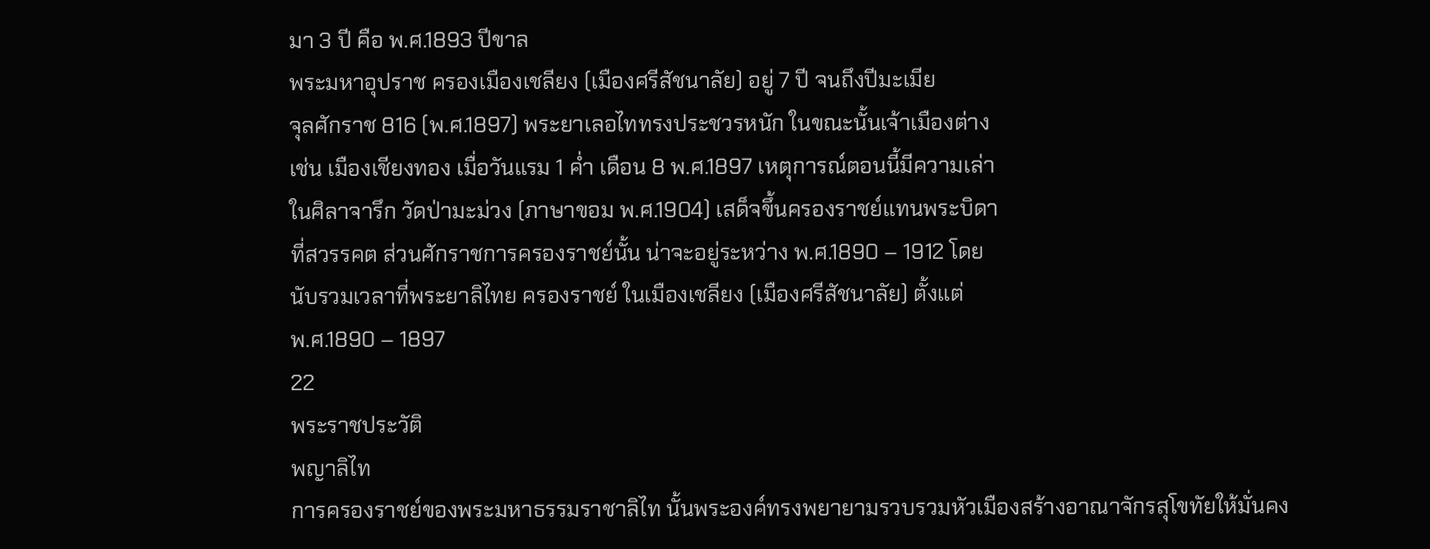มา 3 ปี คือ พ.ศ.1893 ปีขาล
พระมหาอุปราช ครองเมืองเชลียง (เมืองศรีสัชนาลัย) อยู่ 7 ปี จนถึงปีมะเมีย
จุลศักราช 816 (พ.ศ.1897) พระยาเลอไททรงประชวรหนัก ในขณะนั้นเจ้าเมืองต่าง
เช่น เมืองเชียงทอง เมื่อวันแรม 1 ค่ำ เดือน 8 พ.ศ.1897 เหตุการณ์ตอนนี้มีความเล่า
ในศิลาจารึก วัดป่ามะม่วง (ภาษาขอม พ.ศ.1904) เสด็จขึ้นครองราชย์แทนพระบิดา
ที่สวรรคต ส่วนศักราชการครองราชย์นั้น น่าจะอยู่ระหว่าง พ.ศ.1890 – 1912 โดย
นับรวมเวลาที่พระยาลิไทย ครองราชย์ ในเมืองเชลียง (เมืองศรีสัชนาลัย) ตั้งแต่
พ.ศ.1890 – 1897
22
พระราชประวัติ
พญาลิไท
การครองราชย์ของพระมหาธรรมราชาลิไท นั้นพระองค์ทรงพยายามรวบรวมหัวเมืองสร้างอาณาจักรสุโขทัยให้มั่นคง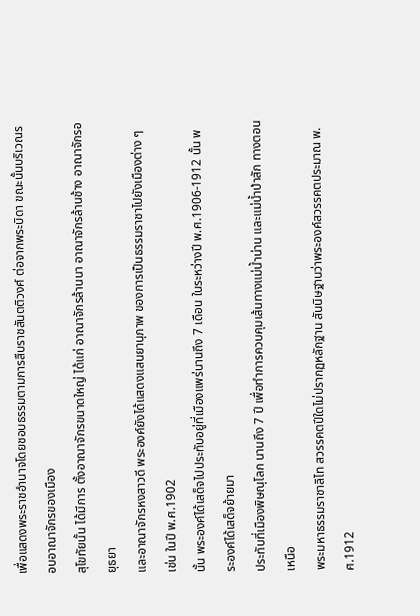เพื่อแสดงพระราชอำนาจโดยชอบธรรมตามการสืบราชสันตติวงศ์ ต่อจากพระบิดา ขณะนั้นบริเวณรอบอาณาจักรของเมือง
สุโขทัยนั้น ได้มีการ ตั้งอาณาจักรขนาดใหญ่ ได้แก่ อาณาจักรล้านนา อาณาจักรล้านช้าง อาณาจักรอยุธยา
และอาณาจักรหงสาวดี พระองค์ยังได้แสดงแสนยานุภาพ ของการเป็นธรรมราชาไปยังเมืองต่าง ๆ เช่น ในปี พ.ศ.1902
นั้น พระองค์ได้เสด็จไปประทับอยู่ที่เมืองแพร่นานถึง 7 เดือน ในระหว่างปี พ.ศ.1906-1912 นั้น พระองค์ได้เสด็จย้ายมา
ประทับที่เมืองพิษณุโลก นานถึง 7 ปี เพื่อทำการควบคุมเส้นทางแม่น้ำน่าน และแม่น้ำป่าสัก ทางตอนเหนือ
พระมหาธรรมราชาลิไท สวรรคตปีใดไม่ปรากฏหลักฐาน สันนิษฐานว่าพระองค์สวรรคตประมาณ พ.ศ.1912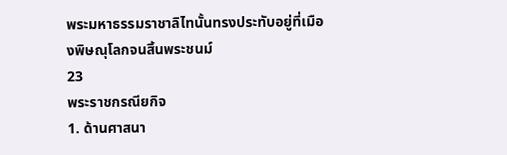พระมหาธรรมราชาลิไทนั้นทรงประทับอยู่ที่เมืองพิษณุโลกจนสิ้นพระชนม์
23
พระราชกรณียกิจ
1. ด้านศาสนา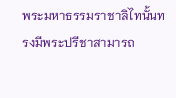พระมหาธรรมราชาลิไทนั้นทรงมีพระปรีชาสามารถ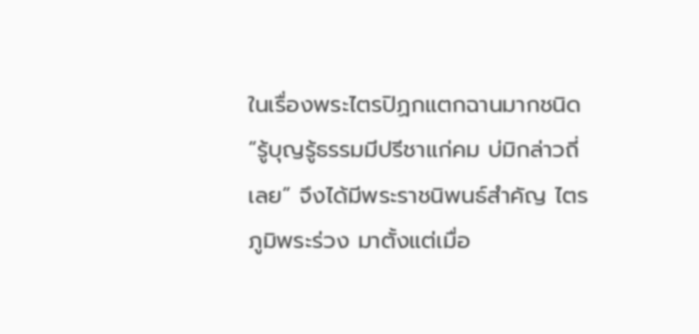ในเรื่องพระไตรปิฏกแตกฉานมากชนิด
“รู้บุญรู้ธรรมมีปรีชาแก่คม บ่มิกล่าวถี่เลย” จึงได้มีพระราชนิพนธ์สำคัญ ไตรภูมิพระร่วง มาตั้งแต่เมื่อ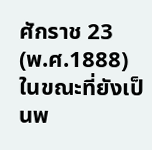ศักราช 23
(พ.ศ.1888) ในขณะที่ยังเป็นพ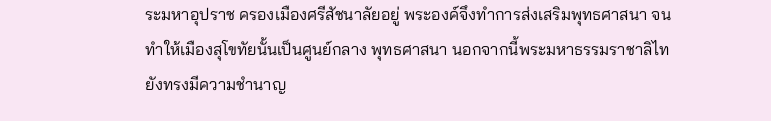ระมหาอุปราช ครองเมืองศรีสัชนาลัยอยู่ พระองค์จึงทำการส่งเสริมพุทธศาสนา จน
ทำให้เมืองสุโขทัยนั้นเป็นศูนย์กลาง พุทธศาสนา นอกจากนี้พระมหาธรรมราชาลิไท ยังทรงมีความชำนาญ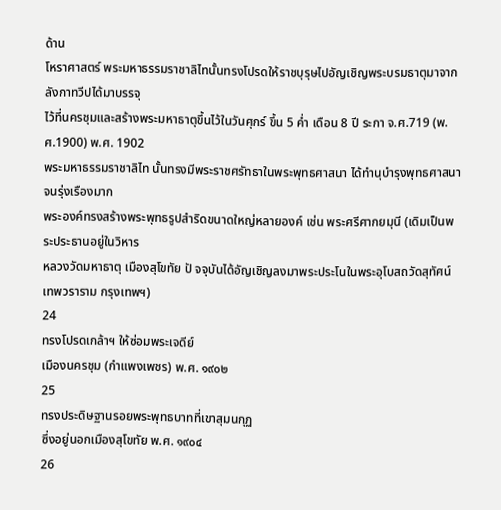ด้าน
โหราศาสตร์ พระมหาธรรมราชาลิไทนั้นทรงโปรดให้ราชบุรุษไปอัญเชิญพระบรมธาตุมาจากลังกาทวีปได้มาบรรจุ
ไว้ที่นครชุมและสร้างพระมหาธาตุขึ้นไว้ในวันศุกร์ ขึ้น 5 ค่ำ เดือน 8 ปี ระกา จ.ศ.719 (พ.ศ.1900) พ.ศ. 1902
พระมหาธรรมราชาลิไท นั้นทรงมีพระราชศรัทธาในพระพุทธศาสนา ได้ทำนุบำรุงพุทธศาสนาจนรุ่งเรืองมาก
พระองค์ทรงสร้างพระพุทธรูปสำริดขนาดใหญ่หลายองค์ เช่น พระศรีศากยมุนี (เดิมเป็นพระประธานอยู่ในวิหาร
หลวงวัดมหาธาตุ เมืองสุโขทัย ปั จจุบันได้อัญเชิญลงมาพระประโนในพระอุโบสถวัดสุทัศน์ เทพวราราม กรุงเทพฯ)
24
ทรงโปรดเกล้าฯ ให้ซ่อมพระเจดีย์
เมืองนครชุม (กำแพงเพชร) พ.ศ. ๑๙๐๒
25
ทรงประดิษฐานรอยพระพุทธบาทที่เขาสุมนกุฏ
ซึ่งอยู่นอกเมืองสุโขทัย พ.ศ. ๑๙๐๔
26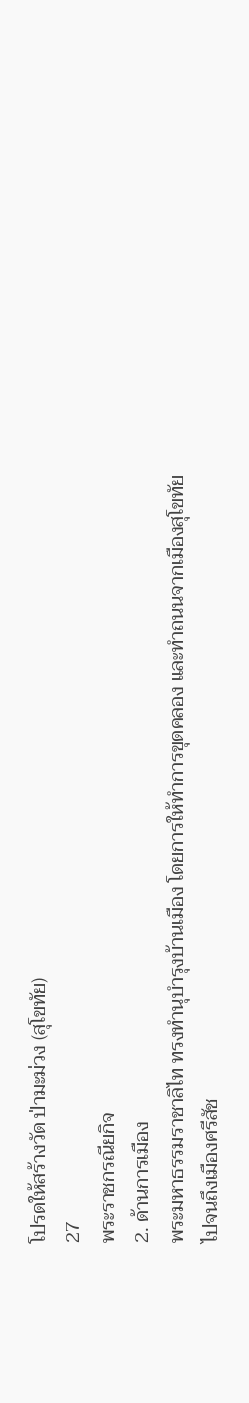โปรดให้สร้างวัด ป่ามะม่วง (สุโขทัย)
27
พระราชกรณียกิจ
2. ด้านการเมือง
พระมหาธรรมราชาลิไท ทรงทำนุบำรุงบ้านเมือง โดยการให้ทำการขุดคลอง และทำถนนจากเมืองสุโขทัย
ไปจนถึงเมืองศรีสัช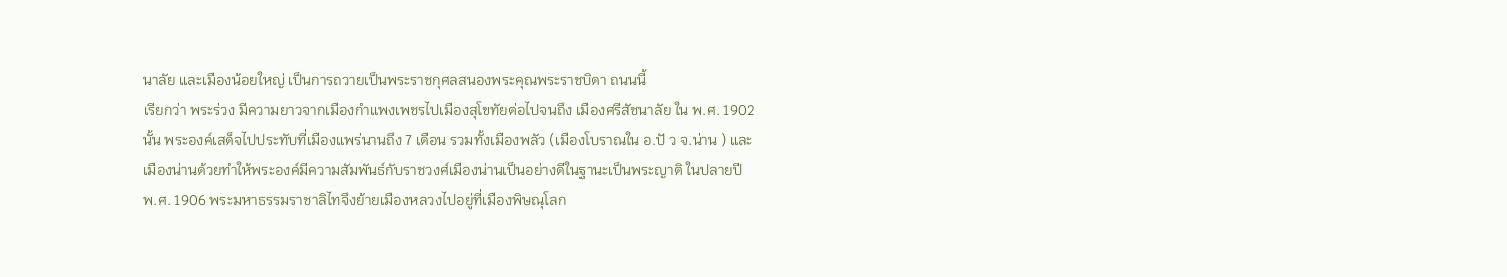นาลัย และเมืองน้อยใหญ่ เป็นการถวายเป็นพระราชกุศลสนองพระคุณพระราชบิดา ถนนนี้
เรียกว่า พระร่วง มีความยาวจากเมืองกำแพงเพชรไปเมืองสุโขทัยต่อไปจนถึง เมืองศรีสัชนาลัย ใน พ.ศ. 1902
นั้น พระองค์เสด็จไปประทับที่เมืองแพร่นานถึง 7 เดือน รวมทั้งเมืองพลัว (เมืองโบราณใน อ.ปั ว จ.น่าน ) และ
เมืองน่านด้วยทำให้พระองค์มีความสัมพันธ์กับราชวงศ์เมืองน่านเป็นอย่างดีในฐานะเป็นพระญาติ ในปลายปี
พ.ศ. 1906 พระมหาธรรมราชาลิไทจึงย้ายเมืองหลวงไปอยู่ที่เมืองพิษณุโลก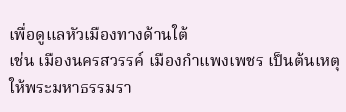เพื่อดูแลหัวเมืองทางด้านใต้
เช่น เมืองนครสวรรค์ เมืองกำแพงเพชร เป็นต้นเหตุให้พระมหาธรรมรา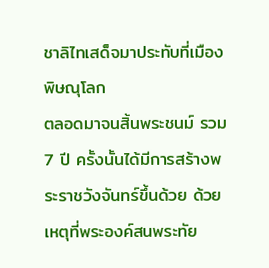ชาลิไทเสด็จมาประทับที่เมืองพิษณุโลก
ตลอดมาจนสิ้นพระชนม์ รวม 7 ปี ครั้งนั้นได้มีการสร้างพระราชวังจันทร์ขึ้นด้วย ด้วยเหตุที่พระองค์สนพระทัย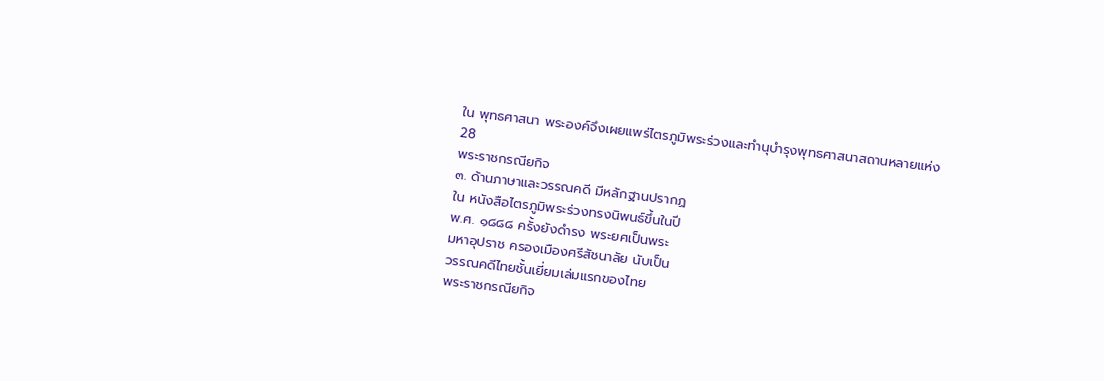ใน พุทธศาสนา พระองค์จึงเผยแพร่ไตรภูมิพระร่วงและทำนุบำรุงพุทธศาสนาสถานหลายแห่ง
28
พระราชกรณียกิจ
๓. ด้านภาษาและวรรณคดี มีหลักฐานปรากฏ
ใน หนังสือไตรภูมิพระร่วงทรงนิพนธ์ขึ้นในปี
พ.ศ. ๑๘๘๘ ครั้งยังดำรง พระยศเป็นพระ
มหาอุปราช ครองเมืองศรีสัชนาลัย นับเป็น
วรรณคดีไทยชั้นเยี่ยมเล่มแรกของไทย
พระราชกรณียกิจ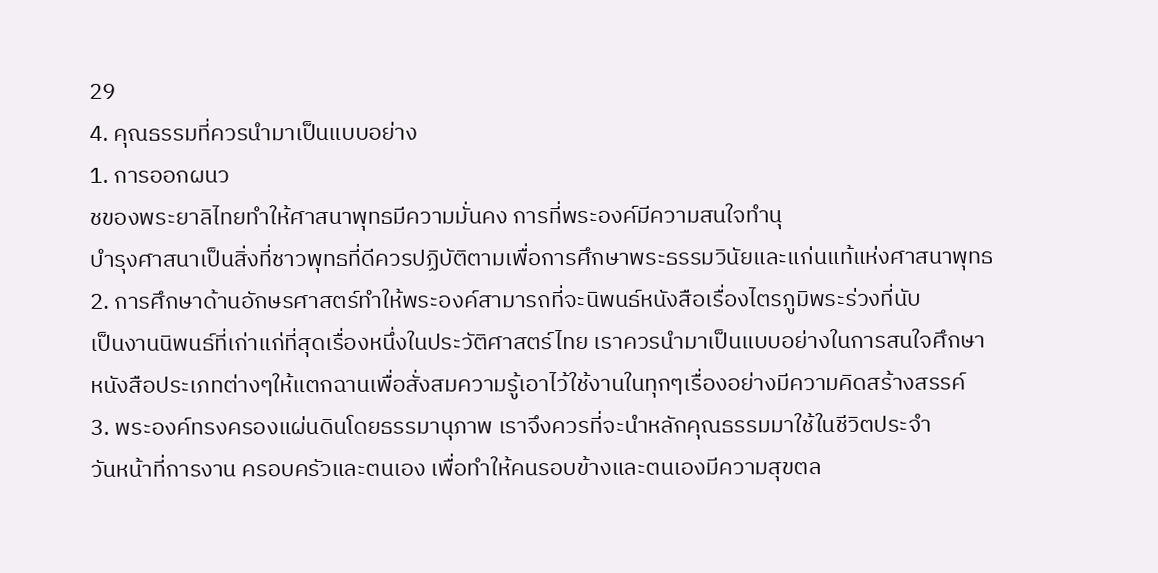29
4. คุณธรรมที่ควรนำมาเป็นแบบอย่าง
1. การออกผนว
ชของพระยาลิไทยทำให้ศาสนาพุทธมีความมั่นคง การที่พระองค์มีความสนใจทำนุ
บำรุงศาสนาเป็นสิ่งที่ชาวพุทธที่ดีควรปฏิบัติตามเพื่อการศึกษาพระธรรมวินัยและแก่นแท้แห่งศาสนาพุทธ
2. การศึกษาด้านอักษรศาสตร์ทำให้พระองค์สามารถที่จะนิพนธ์หนังสือเรื่องไตรภูมิพระร่วงที่นับ
เป็นงานนิพนธ์ที่เก่าแก่ที่สุดเรื่องหนึ่งในประวัติศาสตร์ไทย เราควรนำมาเป็นแบบอย่างในการสนใจศึกษา
หนังสือประเภทต่างๆให้แตกฉานเพื่อสั่งสมความรู้เอาไว้ใช้งานในทุกๆเรื่องอย่างมีความคิดสร้างสรรค์
3. พระองค์ทรงครองแผ่นดินโดยธรรมานุภาพ เราจึงควรที่จะนำหลักคุณธรรมมาใช้ในชีวิตประจำ
วันหน้าที่การงาน ครอบครัวและตนเอง เพื่อทำให้คนรอบข้างและตนเองมีความสุขตล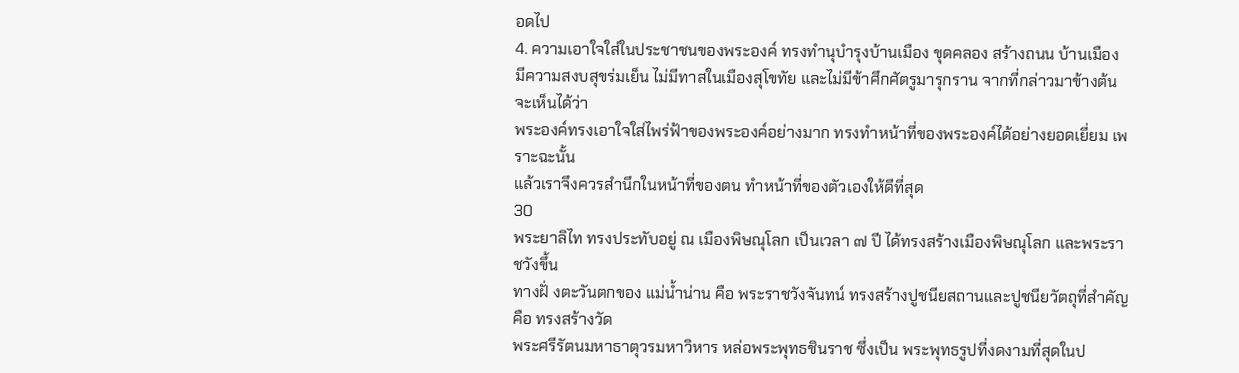อดไป
4. ความเอาใจใส่ในประชาชนของพระองค์ ทรงทำนุบำรุงบ้านเมือง ขุดคลอง สร้างถนน บ้านเมือง
มีความสงบสุขร่มเย็น ไม่มีทาสในเมืองสุโขทัย และไม่มีข้าศึกศัตรูมารุกราน จากที่กล่าวมาข้างต้นจะเห็นได้ว่า
พระองค์ทรงเอาใจใส่ไพร่ฟ้าของพระองค์อย่างมาก ทรงทำหน้าที่ของพระองค์ได้อย่างยอดเยี่ยม เพราะฉะนั้น
แล้วเราจึงควรสำนึกในหน้าที่ของตน ทำหน้าที่ของตัวเองให้ดีที่สุด
30
พระยาลิไท ทรงประทับอยู่ ณ เมืองพิษณุโลก เป็นเวลา ๗ ปี ได้ทรงสร้างเมืองพิษณุโลก และพระราชวังขึ้น
ทางฝั่ งตะวันตกของ แม่น้ำน่าน คือ พระราชวังจันทน์ ทรงสร้างปูชนียสถานและปูชนียวัตถุที่สำคัญ คือ ทรงสร้างวัด
พระศรีรัตนมหาธาตุวรมหาวิหาร หล่อพระพุทธชินราช ซึ่งเป็น พระพุทธรูปที่งดงามที่สุดในป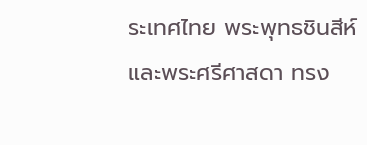ระเทศไทย พระพุทธชินสีห์
และพระศรีศาสดา ทรง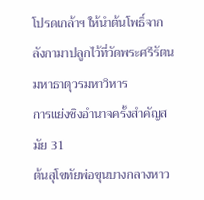โปรดเกล้าฯ ให้นำต้นโพธิ์จากลังกามาปลูกไว้ที่วัดพระศรีรัตนมหาธาตุวรมหาวิหาร
การแย่งชิงอำนาจครั้งสำคัญสมัย 31
ต้นสุโขทัยพ่อขุนบางกลางหาว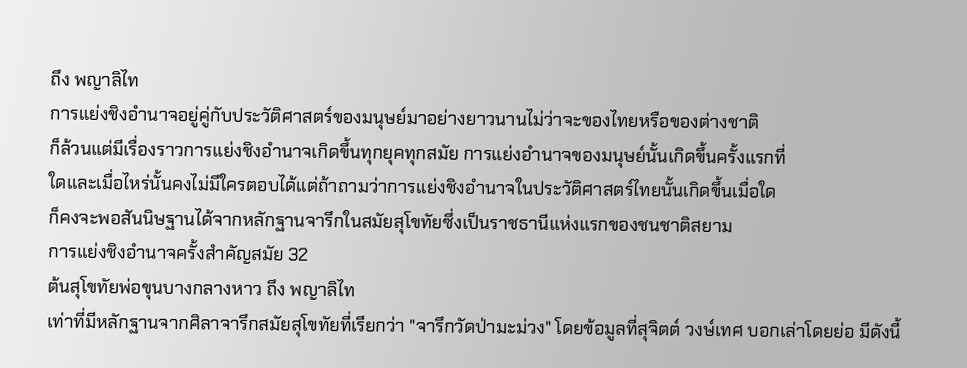ถึง พญาลิไท
การแย่งชิงอำนาจอยู่คู่กับประวัติศาสตร์ของมนุษย์มาอย่างยาวนานไม่ว่าจะของไทยหรือของต่างชาติ
ก็ล้วนแต่มีเรื่องราวการแย่งชิงอำนาจเกิดขึ้นทุกยุคทุกสมัย การแย่งอำนาจของมนุษย์นั้นเกิดขึ้นครั้งแรกที่
ใดและเมื่อไหร่นั้นคงไม่มีใครตอบได้แต่ถ้าถามว่าการแย่งชิงอำนาจในประวัติศาสตร์ไทยนั้นเกิดขึ้นเมื่อใด
ก็คงจะพอสันนิษฐานได้จากหลักฐานจารึกในสมัยสุโขทัยซึ่งเป็นราชธานีแห่งแรกของชนชาติสยาม
การแย่งชิงอำนาจครั้งสำคัญสมัย 32
ต้นสุโขทัยพ่อขุนบางกลางหาว ถึง พญาลิไท
เท่าที่มีหลักฐานจากศิลาจารึกสมัยสุโขทัยที่เรียกว่า "จารึกวัดป่ามะม่วง" โดยข้อมูลที่สุจิตต์ วงษ์เทศ บอกเล่าโดยย่อ มีดังนี้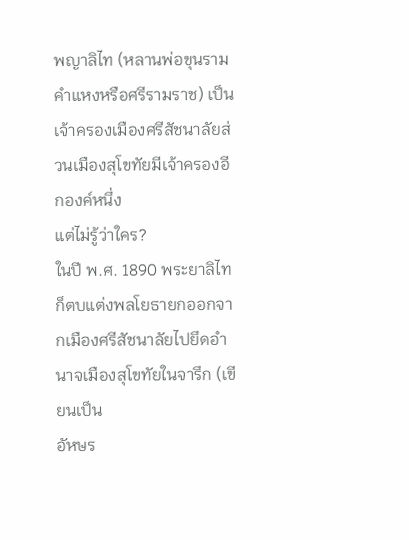พญาลิไท (หลานพ่อขุนรามคำแหงหรือศรีรามราช) เป็นเจ้าครองเมืองศรีสัชนาลัยส่วนเมืองสุโขทัยมีเจ้าครองอีกองค์หนึ่ง
แต่ไม่รู้ว่าใคร?
ในปี พ.ศ. 1890 พระยาลิไทก็ตบแต่งพลโยธายกออกจากเมืองศรีสัชนาลัยไปยึดอำนาจเมืองสุโขทัยในจารึก (เขียนเป็น
อัหษร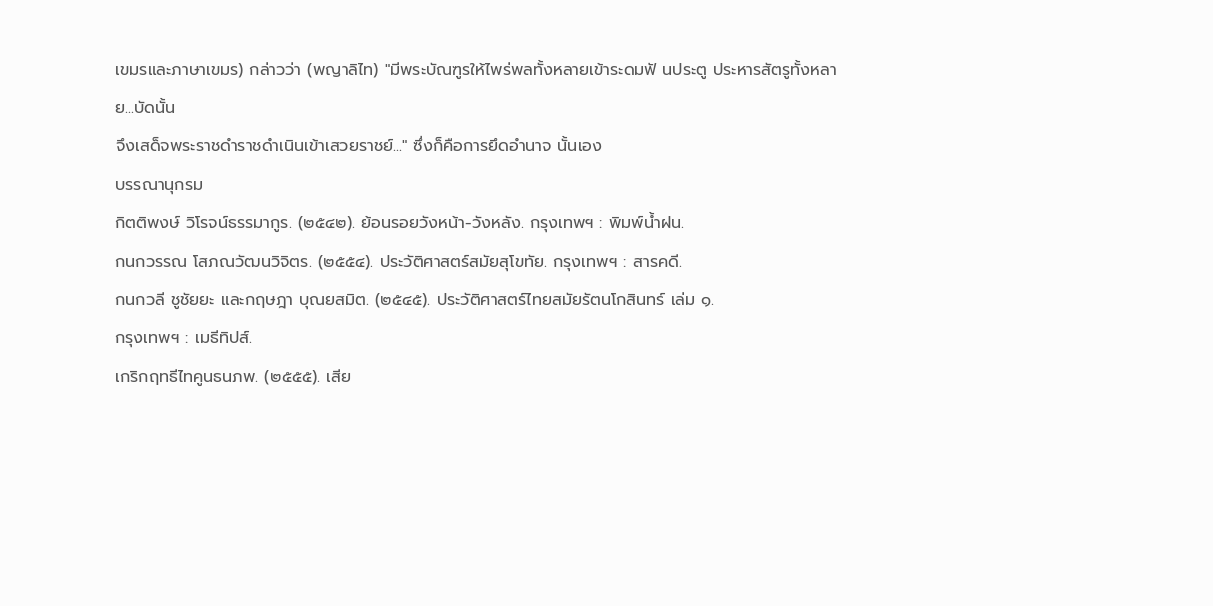เขมรและภาษาเขมร) กล่าวว่า (พญาลิไท) "มีพระบัณฑูรให้ไพร่พลทั้งหลายเข้าระดมฟั นประตู ประหารสัตรูทั้งหลาย...บัดนั้น
จึงเสด็จพระราชดำราชดำเนินเข้าเสวยราชย์..." ซึ่งก็คือการยึดอำนาจ นั้นเอง
บรรณานุกรม
กิตติพงษ์ วิโรจน์ธรรมากูร. (๒๕๔๒). ย้อนรอยวังหน้า-วังหลัง. กรุงเทพฯ : พิมพ์น้ำฝน.
กนกวรรณ โสภณวัฒนวิจิตร. (๒๕๕๔). ประวัติศาสตร์สมัยสุโขทัย. กรุงเทพฯ : สารคดี.
กนกวลี ชูชัยยะ และกฤษฎา บุณยสมิต. (๒๕๔๕). ประวัติศาสตร์ไทยสมัยรัตนโกสินทร์ เล่ม ๑.
กรุงเทพฯ : เมธีทิปส์.
เกริกฤทธีไทคูนธนภพ. (๒๕๕๕). เสีย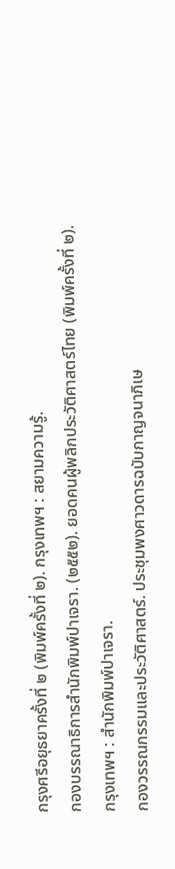กรุงศรีอยุธยาครั้งที่ ๒ (พิมพ์ครั้งที่ ๒). กรุงเทพฯ : สยามความรู้.
กองบรรณาธิการสำนักพิมพ์ปาเจรา. (๒๕๕๒). ยอดคนผู้พลิกประวัติศาสตร์ไทย (พิมพ์ครั้งที่ ๒).
กรุงเทพฯ : สำนักพิมพ์ปาเจรา.
กองวรรณกรรมและประวัติศาสตร์. ประชุมพงศาวดารฉบับกาญจนาภิเษ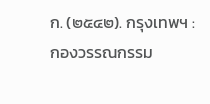ก. (๒๕๔๒). กรุงเทพฯ :
กองวรรณกรรม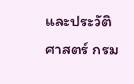และประวัติศาสตร์ กรม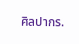ศิลปากร.